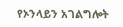የኦንላይን አገልግሎት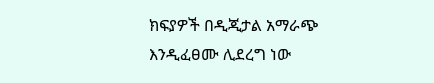ክፍያዎች በዲጂታል አማራጭ እንዲፈፀሙ ሊደረግ ነው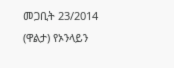መጋቢት 23/2014 (ዋልታ) የኦንላይን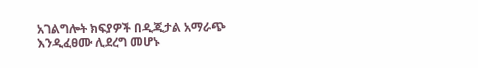አገልግሎት ክፍያዎች በዲጂታል አማራጭ እንዲፈፀሙ ሊደረግ መሆኑ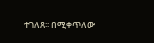ተገለጸ፡፡ በሚቀጥለው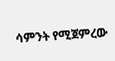ሳምንት የሚጀምረው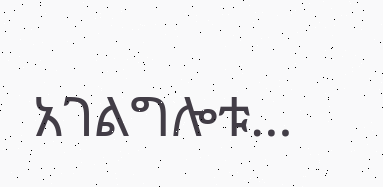አገልግሎቱ…